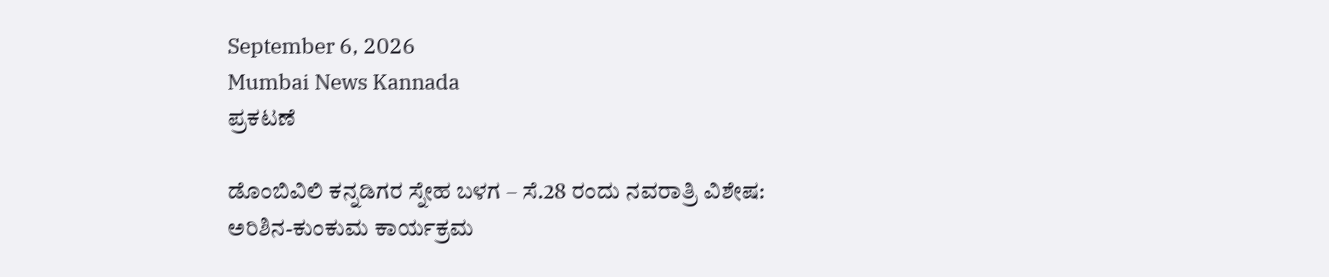September 6, 2026
Mumbai News Kannada
ಪ್ರಕಟಣೆ

ಡೊಂಬಿವಿಲಿ ಕನ್ನಡಿಗರ ಸ್ನೇಹ ಬಳಗ – ಸೆ.28 ರಂದು ನವರಾತ್ರಿ ವಿಶೇಷ: ಅರಿಶಿನ-ಕುಂಕುಮ ಕಾರ್ಯಕ್ರಮ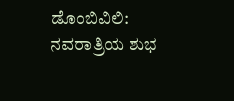ಡೊಂಬಿವಿಲಿ: ನವರಾತ್ರಿಯ ಶುಭ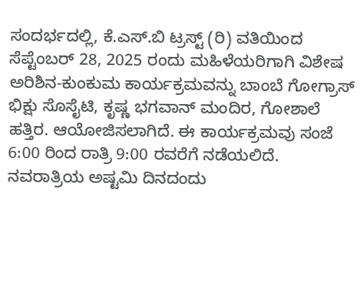ಸಂದರ್ಭದಲ್ಲಿ, ಕೆ.ಎಸ್.ಬಿ ಟ್ರಸ್ಟ್ (ರಿ) ವತಿಯಿಂದ ಸೆಪ್ಟೆಂಬರ್ 28, 2025 ರಂದು ಮಹಿಳೆಯರಿಗಾಗಿ ವಿಶೇಷ ಅರಿಶಿನ-ಕುಂಕುಮ ಕಾರ್ಯಕ್ರಮವನ್ನು ಬಾಂಬೆ ಗೋಗ್ರಾಸ್ ಭಿಕ್ಷು ಸೊಸೈಟಿ, ಕೃಷ್ಣ ಭಗವಾನ್ ಮಂದಿರ, ಗೋಶಾಲೆ ಹತ್ತಿರ. ಆಯೋಜಿಸಲಾಗಿದೆ. ಈ ಕಾರ್ಯಕ್ರಮವು ಸಂಜೆ 6:00 ರಿಂದ ರಾತ್ರಿ 9:00 ರವರೆಗೆ ನಡೆಯಲಿದೆ.
ನವರಾತ್ರಿಯ ಅಷ್ಟಮಿ ದಿನದಂದು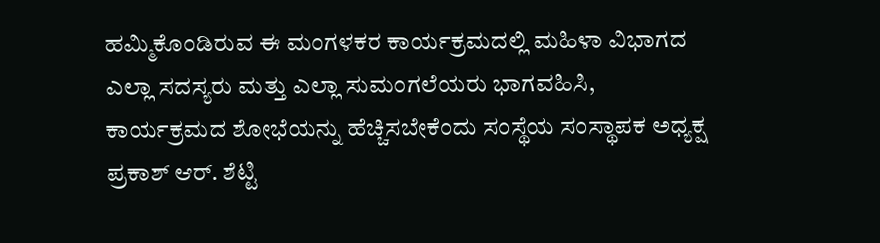ಹಮ್ಮಿಕೊಂಡಿರುವ ಈ ಮಂಗಳಕರ ಕಾರ್ಯಕ್ರಮದಲ್ಲಿ ಮಹಿಳಾ ವಿಭಾಗದ ಎಲ್ಲಾ ಸದಸ್ಯರು ಮತ್ತು ಎಲ್ಲಾ ಸುಮಂಗಲೆಯರು ಭಾಗವಹಿಸಿ, ಕಾರ್ಯಕ್ರಮದ ಶೋಭೆಯನ್ನು ಹೆಚ್ಚಿಸಬೇಕೆಂದು ಸಂಸ್ಥೆಯ ಸಂಸ್ಥಾಪಕ ಅಧ್ಯಕ್ಷ ಪ್ರಕಾಶ್ ಆರ್. ಶೆಟ್ಟಿ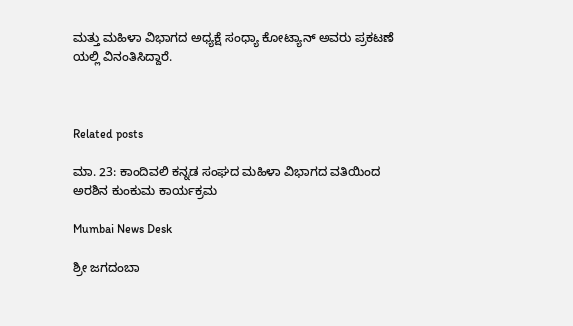ಮತ್ತು ಮಹಿಳಾ ವಿಭಾಗದ ಅಧ್ಯಕ್ಷೆ ಸಂಧ್ಯಾ ಕೋಟ್ಯಾನ್ ಅವರು ಪ್ರಕಟಣೆ ಯಲ್ಲಿ ವಿನಂತಿಸಿದ್ದಾರೆ.



Related posts

ಮಾ. 23: ಕಾಂದಿವಲಿ ಕನ್ನಡ ಸಂಘದ ಮಹಿಳಾ ವಿಭಾಗದ ವತಿಯಿಂದ ಅರಶಿನ ಕುಂಕುಮ ಕಾರ್ಯಕ್ರಮ

Mumbai News Desk

ಶ್ರೀ ಜಗದಂಬಾ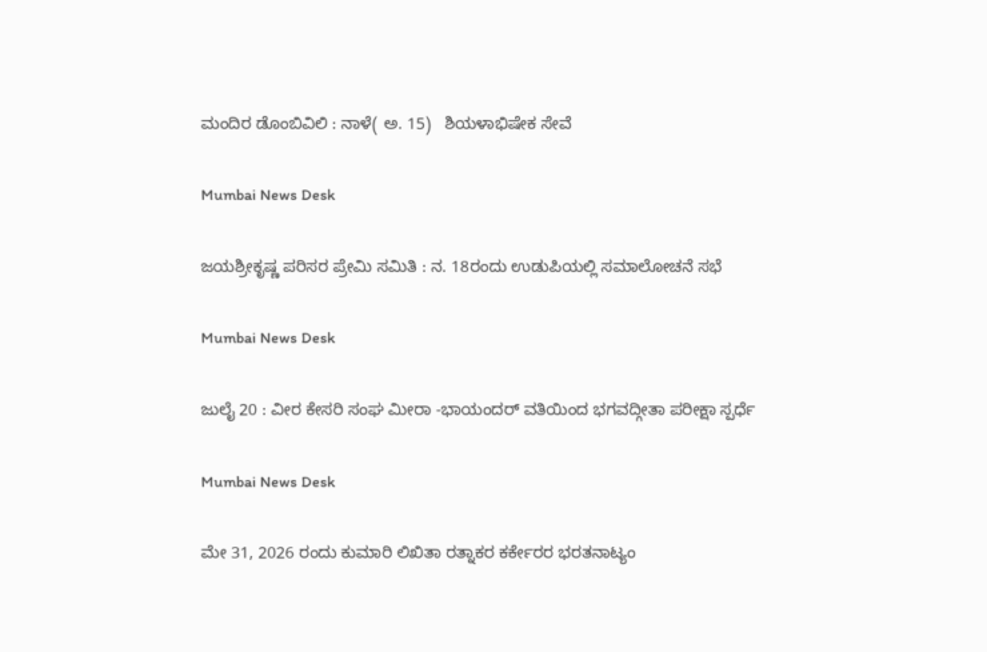ಮಂದಿರ ಡೊಂಬಿವಿಲಿ : ನಾಳೆ( ಅ. 15)   ಶಿಯಳಾಭಿಷೇಕ ಸೇವೆ

Mumbai News Desk

ಜಯಶ್ರೀಕೃಷ್ಣ ಪರಿಸರ ಪ್ರೇಮಿ ಸಮಿತಿ : ನ. 18ರಂದು ಉಡುಪಿಯಲ್ಲಿ ಸಮಾಲೋಚನೆ ಸಭೆ

Mumbai News Desk

ಜುಲೈ 20 : ವೀರ ಕೇಸರಿ ಸಂಘ ಮೀರಾ -ಭಾಯಂದರ್ ವತಿಯಿಂದ ಭಗವದ್ಗೀತಾ ಪರೀಕ್ಷಾ ಸ್ಪರ್ಧೆ

Mumbai News Desk

ಮೇ 31, 2026 ರಂದು ಕುಮಾರಿ ಲಿಖಿತಾ ರತ್ನಾಕರ ಕರ್ಕೇರರ ಭರತನಾಟ್ಯಂ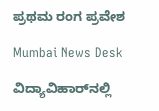ಪ್ರಥಮ ರಂಗ ಪ್ರವೇಶ

Mumbai News Desk

ವಿದ್ಯಾವಿಹಾರ್‌ನಲ್ಲಿ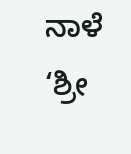ನಾಳೆ ‘ಶ್ರೀ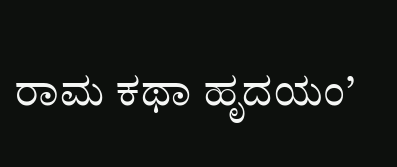ರಾಮ ಕಥಾ ಹೃದಯಂ’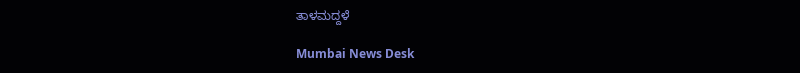ತಾಳಮದ್ದಳೆ

Mumbai News Desk